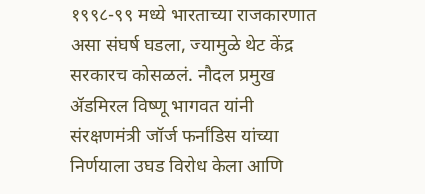१९९८-९९ मध्ये भारताच्या राजकारणात असा संघर्ष घडला, ज्यामुळे थेट केंद्र सरकारच कोसळलं. नौदल प्रमुख ॲडमिरल विष्णू भागवत यांनी संरक्षणमंत्री जॉर्ज फर्नांडिस यांच्या निर्णयाला उघड विरोध केला आणि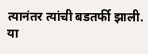त्यानंतर त्यांची बडतर्फी झाली. या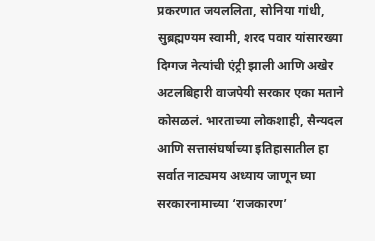प्रकरणात जयललिता, सोनिया गांधी, सुब्रह्मण्यम स्वामी, शरद पवार यांसारख्या दिग्गज नेत्यांची एंट्री झाली आणि अखेर अटलबिहारी वाजपेयी सरकार एका मताने कोसळलं. भारताच्या लोकशाही, सैन्यदल आणि सत्तासंघर्षाच्या इतिहासातील हा सर्वात नाट्यमय अध्याय जाणून घ्या सरकारनामाच्या ‘राजकारण’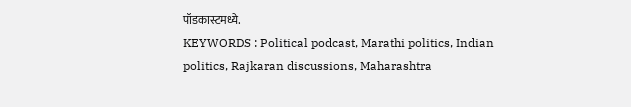पॉडकास्टमध्ये.
KEYWORDS : Political podcast, Marathi politics, Indian politics, Rajkaran discussions, Maharashtra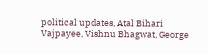political updates, Atal Bihari Vajpayee, Vishnu Bhagwat, George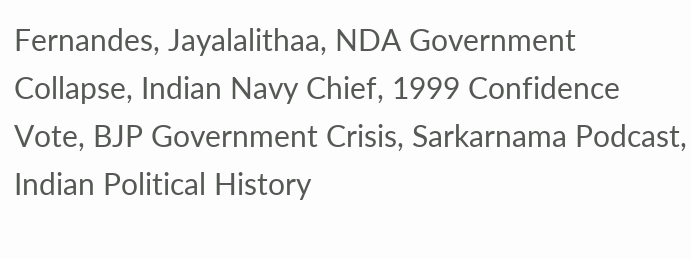Fernandes, Jayalalithaa, NDA Government Collapse, Indian Navy Chief, 1999 Confidence Vote, BJP Government Crisis, Sarkarnama Podcast, Indian Political History